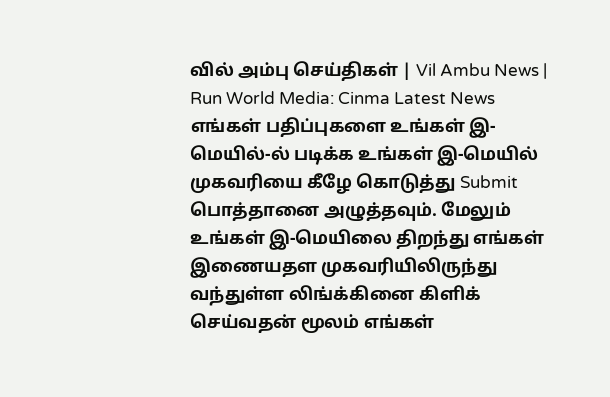வில் அம்பு செய்திகள் | Vil Ambu News | Run World Media: Cinma Latest News
எங்கள் பதிப்புகளை உங்கள் இ-மெயில்-ல் படிக்க உங்கள் இ-மெயில் முகவரியை கீழே கொடுத்து Submit பொத்தானை அழுத்தவும். மேலும் உங்கள் இ-மெயிலை திறந்து எங்கள் இணையதள முகவரியிலிருந்து வந்துள்ள லிங்க்கினை கிளிக் செய்வதன் மூலம் எங்கள்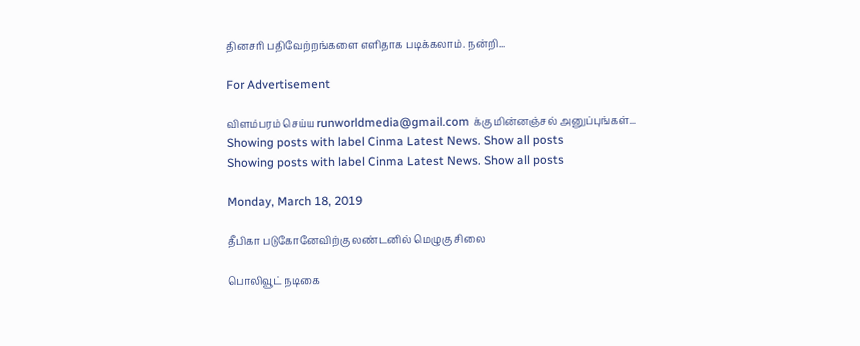தினசரி பதிவேற்றங்களை எளிதாக படிக்கலாம். நன்றி...

For Advertisement

விளம்பரம் செய்ய runworldmedia@gmail.com க்கு மின்னஞ்சல் அனுப்புங்கள்...
Showing posts with label Cinma Latest News. Show all posts
Showing posts with label Cinma Latest News. Show all posts

Monday, March 18, 2019

தீபிகா படுகோனேவிற்கு லண்டனில் மெழுகு சிலை

பொலிவூட் நடிகை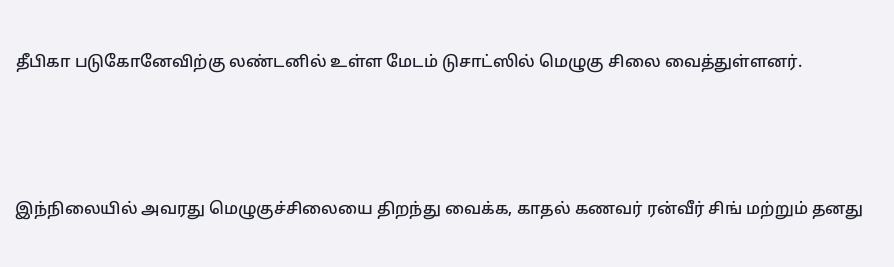தீபிகா படுகோனேவிற்கு லண்டனில் உள்ள மேடம் டுசாட்ஸில் மெழுகு சிலை வைத்துள்ளனர்.





இந்நிலையில் அவரது மெழுகுச்சிலையை திறந்து வைக்க, காதல் கணவர் ரன்வீர் சிங் மற்றும் தனது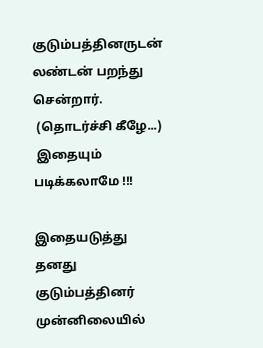குடும்பத்தினருடன் லண்டன் பறந்து சென்றார்.
 (தொடர்ச்சி கீழே...)
 இதையும் படிக்கலாமே !!!

இதையடுத்து தனது குடும்பத்தினர் முன்னிலையில்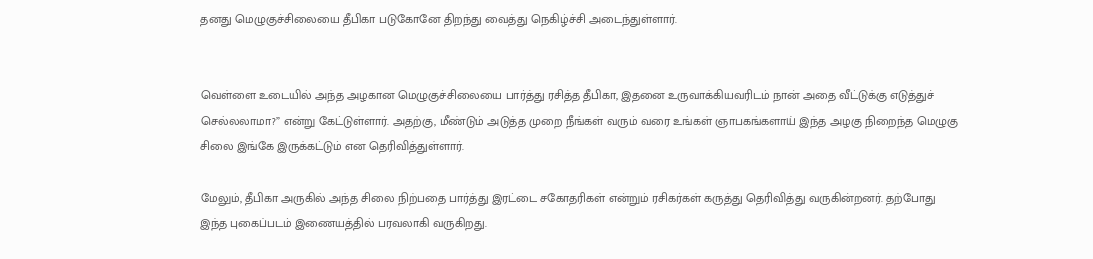தனது மெழுகுச்சிலையை தீபிகா படுகோனே திறந்து வைத்து நெகிழ்ச்சி அடைந்துள்ளார்.


வெள்ளை உடையில் அந்த அழகான மெழுகுச்சிலையை பார்த்து ரசித்த தீபிகா, இதனை உருவாக்கியவரிடம் நான் அதை வீட்டுக்கு எடுத்துச் செல்லலாமா?” என்று கேட்டுள்ளார். அதற்கு, மீண்டும் அடுத்த முறை நீங்கள் வரும் வரை உங்கள் ஞாபகங்களாய் இந்த அழகு நிறைந்த மெழுகு சிலை இங்கே இருக்கட்டும் என தெரிவித்துள்ளார்.

மேலும், தீபிகா அருகில் அந்த சிலை நிற்பதை பார்த்து இரட்டை சகோதரிகள் என்றும் ரசிகர்கள் கருத்து தெரிவித்து வருகின்றனர். தற்போது இந்த புகைப்படம் இணையத்தில் பரவலாகி வருகிறது.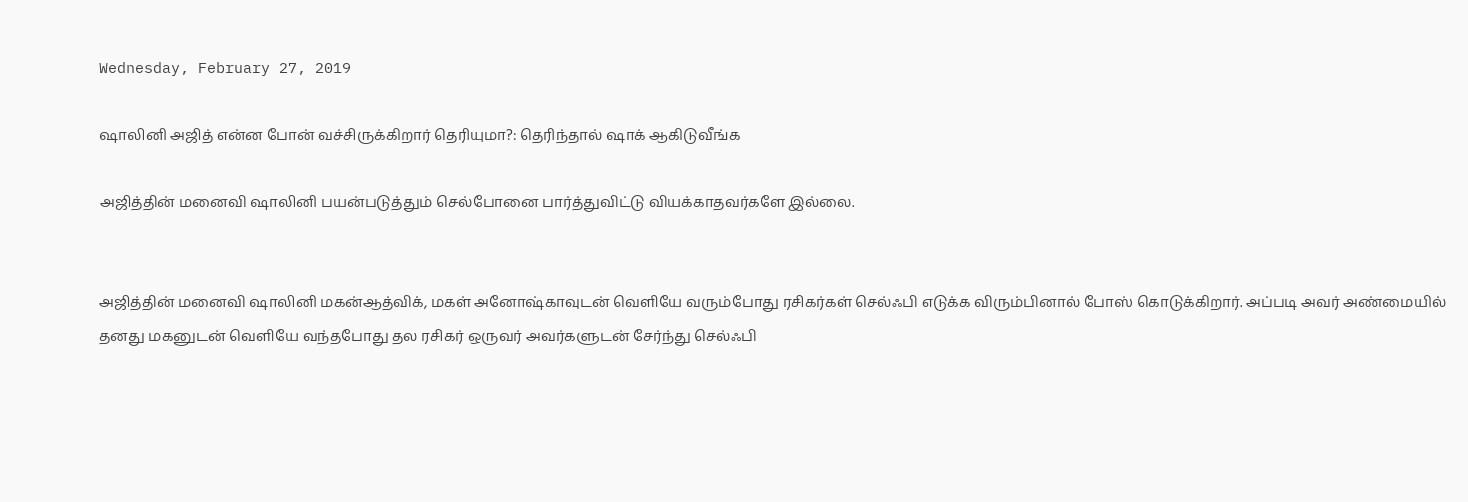Wednesday, February 27, 2019

ஷாலினி அஜித் என்ன போன் வச்சிருக்கிறார் தெரியுமா?: தெரிந்தால் ஷாக் ஆகிடுவீங்க

அஜித்தின் மனைவி ஷாலினி பயன்படுத்தும் செல்போனை பார்த்துவிட்டு வியக்காதவர்களே இல்லை.


அஜித்தின் மனைவி ஷாலினி மகன்ஆத்விக், மகள் அனோஷ்காவுடன் வெளியே வரும்போது ரசிகர்கள் செல்ஃபி எடுக்க விரும்பினால் போஸ் கொடுக்கிறார். அப்படி அவர் அண்மையில் தனது மகனுடன் வெளியே வந்தபோது தல ரசிகர் ஒருவர் அவர்களுடன் சேர்ந்து செல்ஃபி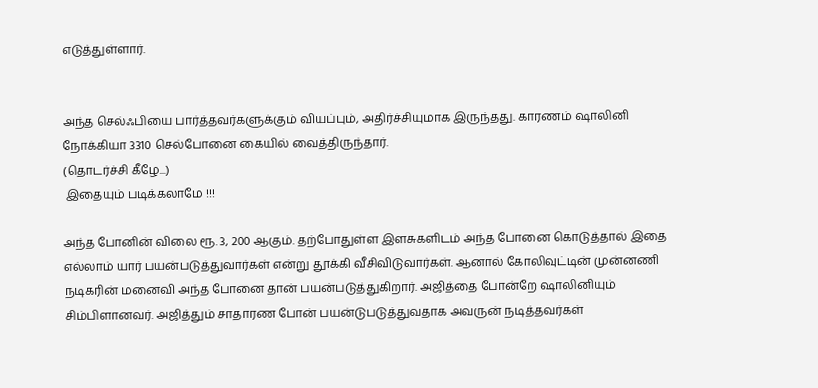எடுத்துள்ளார்.


அந்த செல்ஃபியை பார்த்தவர்களுக்கும் வியப்பும், அதிர்ச்சியுமாக இருந்தது. காரணம் ஷாலினி நோக்கியா 3310 செல்போனை கையில் வைத்திருந்தார்.
(தொடர்ச்சி கீழே...)
 இதையும் படிக்கலாமே !!!

அந்த போனின் விலை ரூ. 3, 200 ஆகும். தற்போதுள்ள இளசுகளிடம் அந்த போனை கொடுத்தால் இதை எல்லாம் யார் பயன்படுத்துவார்கள் என்று தூக்கி வீசிவிடுவார்கள். ஆனால் கோலிவுட்டின் முன்னணி நடிகரின் மனைவி அந்த போனை தான் பயன்படுத்துகிறார். அஜித்தை போன்றே ஷாலினியும் சிம்பிளானவர். அஜித்தும் சாதாரண போன் பயன்டுபடுத்துவதாக அவருன் நடித்தவர்கள்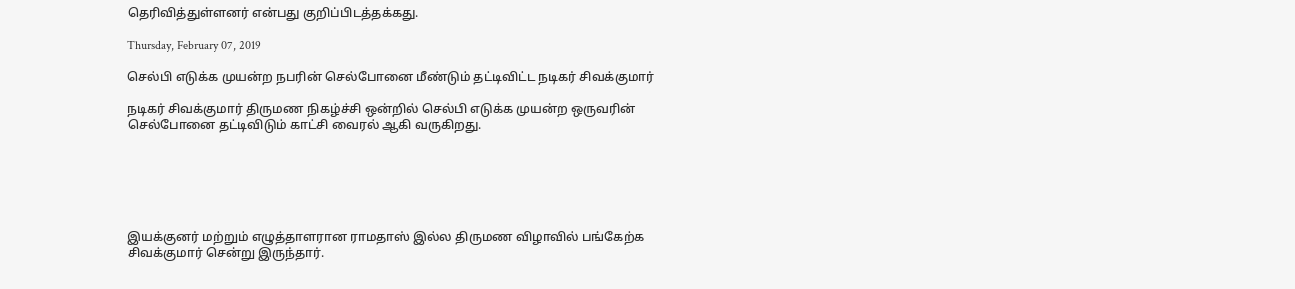தெரிவித்துள்ளனர் என்பது குறிப்பிடத்தக்கது.

Thursday, February 07, 2019

செல்பி எடுக்க முயன்ற நபரின் செல்போனை மீண்டும் தட்டிவிட்ட நடிகர் சிவக்குமார்

நடிகர் சிவக்குமார் திருமண நிகழ்ச்சி ஒன்றில் செல்பி எடுக்க முயன்ற ஒருவரின் செல்போனை தட்டிவிடும் காட்சி வைரல் ஆகி வருகிறது.






இயக்குனர் மற்றும் எழுத்தாளரான ராமதாஸ் இல்ல திருமண விழாவில் பங்கேற்க சிவக்குமார் சென்று இருந்தார்.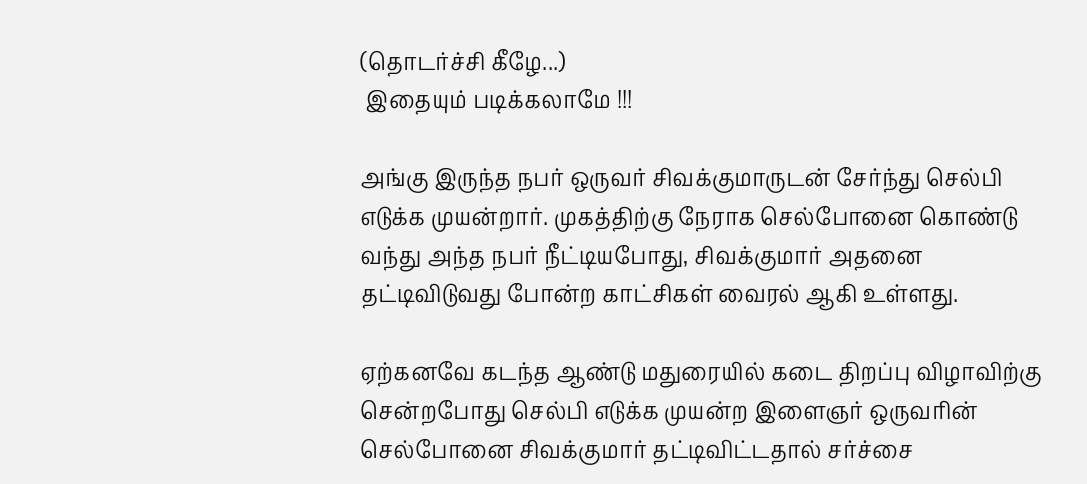(தொடர்ச்சி கீழே...)
 இதையும் படிக்கலாமே !!!

அங்கு இருந்த நபர் ஒருவர் சிவக்குமாருடன் சேர்ந்து செல்பி எடுக்க முயன்றார். முகத்திற்கு நேராக செல்போனை கொண்டு வந்து அந்த நபர் நீட்டியபோது, சிவக்குமார் அதனை தட்டிவிடுவது போன்ற காட்சிகள் வைரல் ஆகி உள்ளது.

ஏற்கனவே கடந்த ஆண்டு மதுரையில் கடை திறப்பு விழாவிற்கு சென்றபோது செல்பி எடுக்க முயன்ற இளைஞர் ஒருவரின் செல்போனை சிவக்குமார் தட்டிவிட்டதால் சர்ச்சை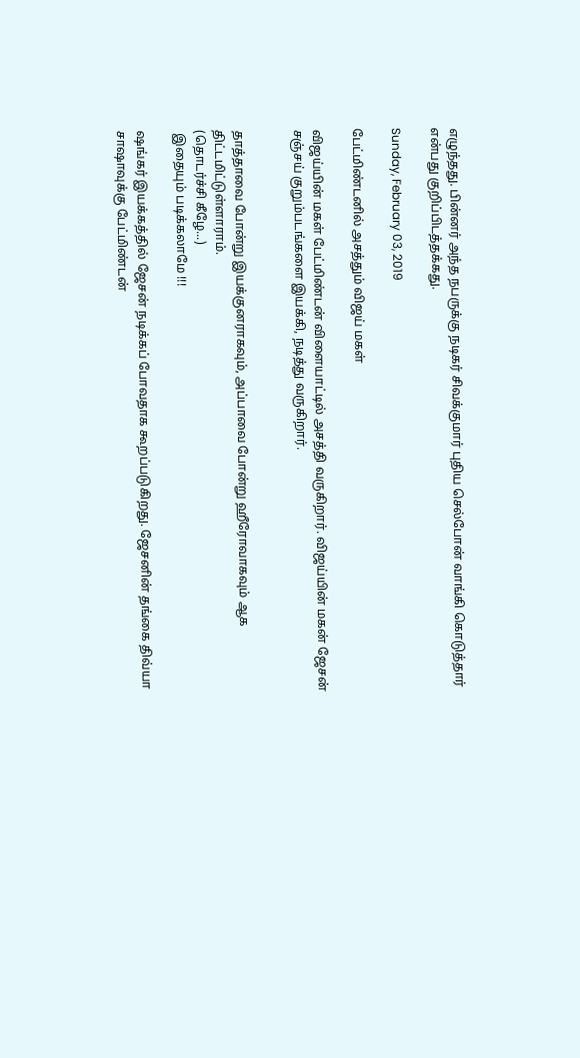எழுந்தது. பின்னர் அந்த நபருக்கு நடிகர் சிவக்குமார் புதிய செல்போன் வாங்கி கொடுத்தார் என்பது குறிப்பிடத்தக்கது.

Sunday, February 03, 2019

பேட்மிண்டனில் அசத்தும் விஜய் மகள்

விஜய்யின் மகள் பேட்மிண்டன் விளையாட்டில் அசத்தி வருகிறார். விஜய்யின் மகன் ஜேசன் சஞ்சய் குறும்படங்களை இயக்கி, நடித்து வருகிறார்.


தாத்தாவை போன்று இயக்குனராகவும், அப்பாவை போன்று ஹீரோவாகவும் ஆக திட்டமிட்டுள்ளாராம்.
(தொடர்ச்சி கீழே...)
 இதையும் படிக்கலாமே !!!

ஷங்கர் இயக்கத்தில் ஜேசன் நடிக்கப் போவதாக கூறப்படுகிறது. ஜேசனின் தங்கை திவ்யா சாஷாவுக்கு பேட்மிண்டன்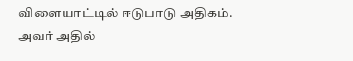விளையாட்டில் ஈடுபாடு அதிகம். அவர் அதில்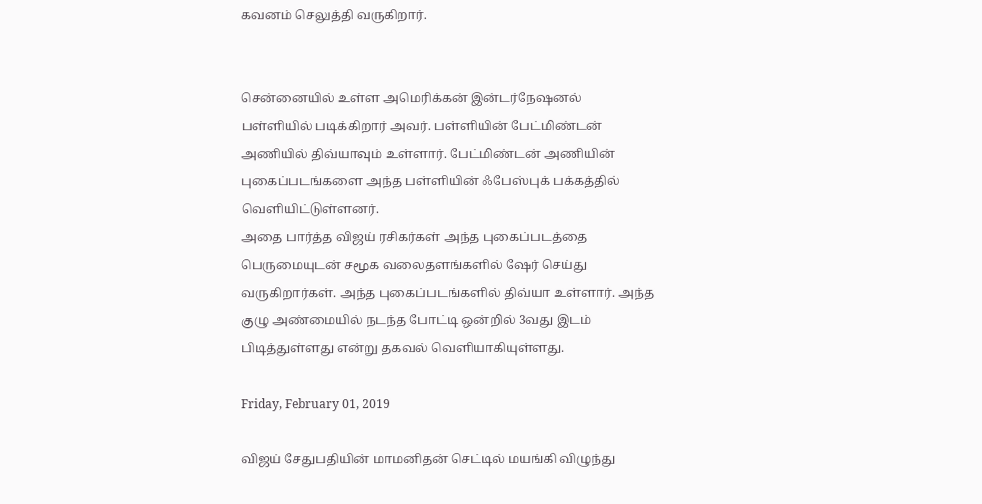கவனம் செலுத்தி வருகிறார்.


சென்னையில் உள்ள அமெரிக்கன் இன்டர்நேஷனல் பள்ளியில் படிக்கிறார் அவர். பள்ளியின் பேட்மிண்டன் அணியில் திவ்யாவும் உள்ளார். பேட்மிண்டன் அணியின் புகைப்படங்களை அந்த பள்ளியின் ஃபேஸ்புக் பக்கத்தில் வெளியிட்டுள்ளனர்.
அதை பார்த்த விஜய் ரசிகர்கள் அந்த புகைப்படத்தை பெருமையுடன் சமூக வலைதளங்களில் ஷேர் செய்து வருகிறார்கள். அந்த புகைப்படங்களில் திவ்யா உள்ளார். அந்த குழு அண்மையில் நடந்த போட்டி ஒன்றில் 3வது இடம் பிடித்துள்ளது என்று தகவல் வெளியாகியுள்ளது.

Friday, February 01, 2019

விஜய் சேதுபதியின் மாமனிதன் செட்டில் மயங்கி விழுந்து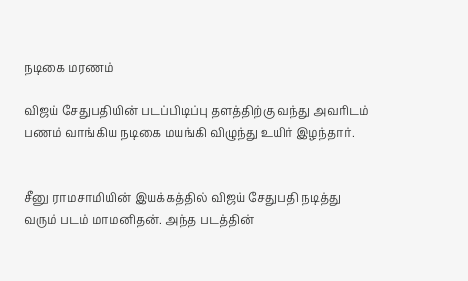நடிகை மரணம்

விஜய் சேதுபதியின் படப்பிடிப்பு தளத்திற்கு வந்து அவரிடம் பணம் வாங்கிய நடிகை மயங்கி விழுந்து உயிர் இழந்தார்.


சீனு ராமசாமியின் இயக்கத்தில் விஜய் சேதுபதி நடித்து வரும் படம் மாமனிதன். அந்த படத்தின்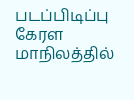படப்பிடிப்பு கேரள மாநிலத்தில்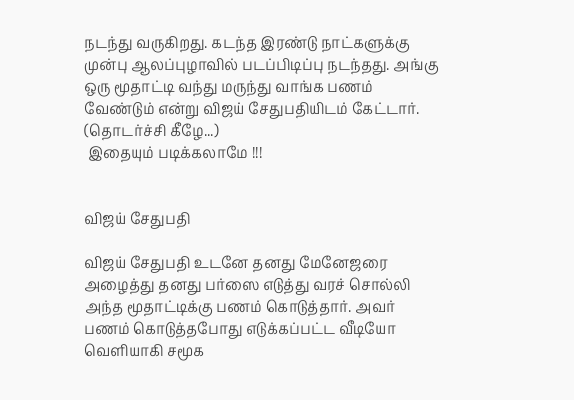நடந்து வருகிறது. கடந்த இரண்டு நாட்களுக்கு முன்பு ஆலப்புழாவில் படப்பிடிப்பு நடந்தது. அங்கு ஒரு மூதாட்டி வந்து மருந்து வாங்க பணம் வேண்டும் என்று விஜய் சேதுபதியிடம் கேட்டார்.
(தொடர்ச்சி கீழே...)
 இதையும் படிக்கலாமே !!!


விஜய் சேதுபதி

விஜய் சேதுபதி உடனே தனது மேனேஜரை அழைத்து தனது பர்ஸை எடுத்து வரச் சொல்லி அந்த மூதாட்டிக்கு பணம் கொடுத்தார். அவர் பணம் கொடுத்தபோது எடுக்கப்பட்ட வீடியோ வெளியாகி சமூக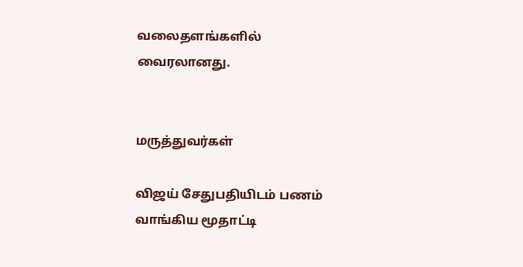வலைதளங்களில் வைரலானது.


மருத்துவர்கள்

விஜய் சேதுபதியிடம் பணம் வாங்கிய மூதாட்டி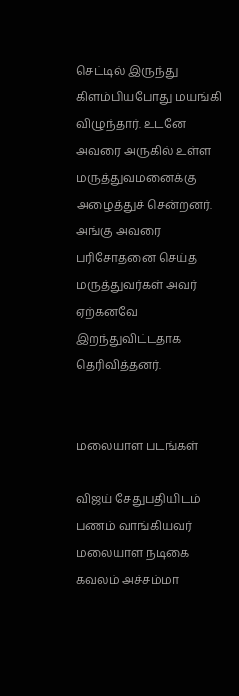செட்டில் இருந்து கிளம்பியபோது மயங்கி விழுந்தார். உடனே அவரை அருகில் உள்ள மருத்துவமனைக்கு அழைத்துச் சென்றனர். அங்கு அவரை பரிசோதனை செய்த மருத்துவர்கள் அவர் ஏற்கனவே இறந்துவிட்டதாக தெரிவித்தனர்.


மலையாள படங்கள்

விஜய் சேதுபதியிடம் பணம் வாங்கியவர் மலையாள நடிகை கவலம் அச்சம்மா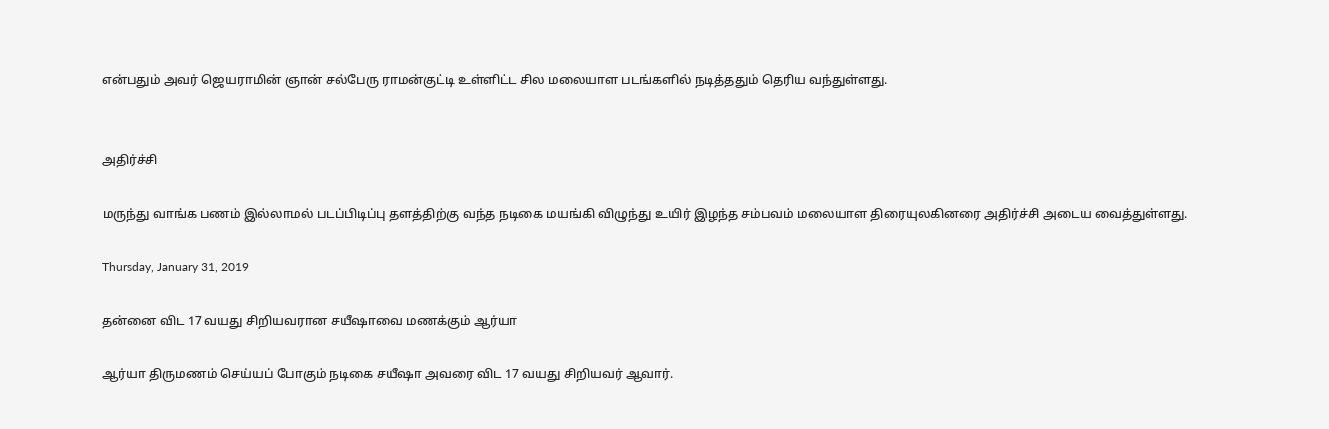என்பதும் அவர் ஜெயராமின் ஞான் சல்பேரு ராமன்குட்டி உள்ளிட்ட சில மலையாள படங்களில் நடித்ததும் தெரிய வந்துள்ளது.


அதிர்ச்சி

மருந்து வாங்க பணம் இல்லாமல் படப்பிடிப்பு தளத்திற்கு வந்த நடிகை மயங்கி விழுந்து உயிர் இழந்த சம்பவம் மலையாள திரையுலகினரை அதிர்ச்சி அடைய வைத்துள்ளது.

Thursday, January 31, 2019

தன்னை விட 17 வயது சிறியவரான சயீஷாவை மணக்கும் ஆர்யா

ஆர்யா திருமணம் செய்யப் போகும் நடிகை சயீஷா அவரை விட 17 வயது சிறியவர் ஆவார்.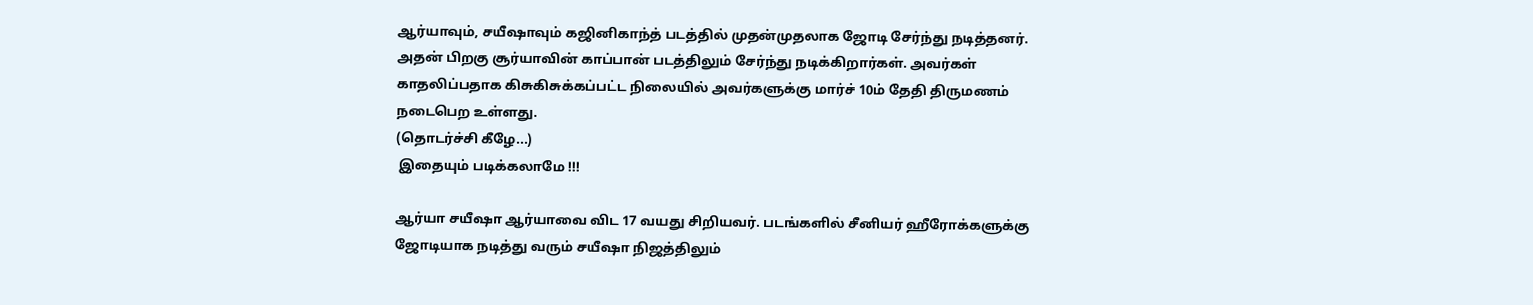ஆர்யாவும், சயீஷாவும் கஜினிகாந்த் படத்தில் முதன்முதலாக ஜோடி சேர்ந்து நடித்தனர். அதன் பிறகு சூர்யாவின் காப்பான் படத்திலும் சேர்ந்து நடிக்கிறார்கள். அவர்கள் காதலிப்பதாக கிசுகிசுக்கப்பட்ட நிலையில் அவர்களுக்கு மார்ச் 10ம் தேதி திருமணம் நடைபெற உள்ளது.
(தொடர்ச்சி கீழே...)
 இதையும் படிக்கலாமே !!!

ஆர்யா சயீஷா ஆர்யாவை விட 17 வயது சிறியவர். படங்களில் சீனியர் ஹீரோக்களுக்கு ஜோடியாக நடித்து வரும் சயீஷா நிஜத்திலும்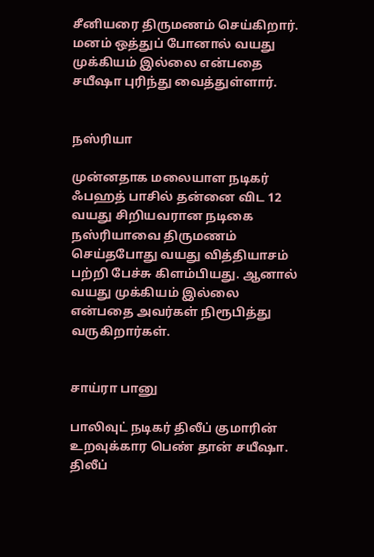சீனியரை திருமணம் செய்கிறார். மனம் ஒத்துப் போனால் வயது முக்கியம் இல்லை என்பதை சயீஷா புரிந்து வைத்துள்ளார்.


நஸ்ரியா

முன்னதாக மலையாள நடிகர் ஃபஹத் பாசில் தன்னை விட 12 வயது சிறியவரான நடிகை நஸ்ரியாவை திருமணம் செய்தபோது வயது வித்தியாசம் பற்றி பேச்சு கிளம்பியது. ஆனால் வயது முக்கியம் இல்லை என்பதை அவர்கள் நிரூபித்து வருகிறார்கள்.


சாய்ரா பானு

பாலிவுட் நடிகர் திலீப் குமாரின் உறவுக்கார பெண் தான் சயீஷா. திலீப்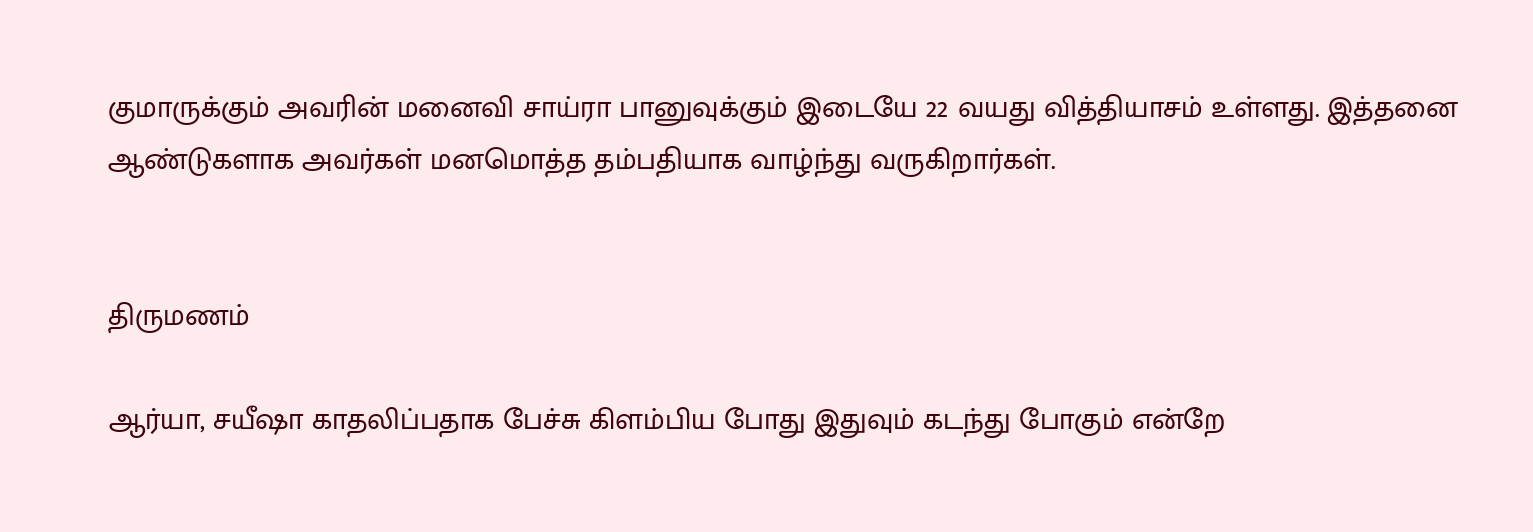குமாருக்கும் அவரின் மனைவி சாய்ரா பானுவுக்கும் இடையே 22 வயது வித்தியாசம் உள்ளது. இத்தனை ஆண்டுகளாக அவர்கள் மனமொத்த தம்பதியாக வாழ்ந்து வருகிறார்கள்.


திருமணம்

ஆர்யா, சயீஷா காதலிப்பதாக பேச்சு கிளம்பிய போது இதுவும் கடந்து போகும் என்றே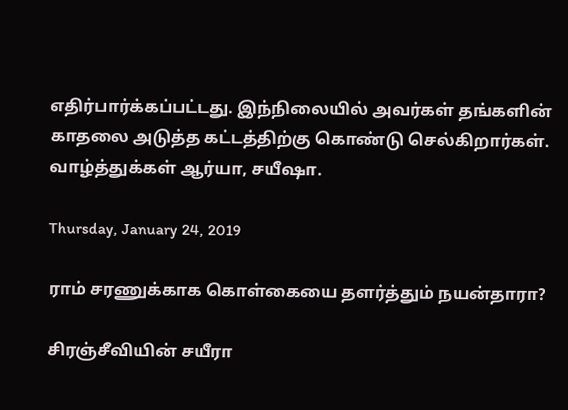எதிர்பார்க்கப்பட்டது. இந்நிலையில் அவர்கள் தங்களின் காதலை அடுத்த கட்டத்திற்கு கொண்டு செல்கிறார்கள். வாழ்த்துக்கள் ஆர்யா, சயீஷா.

Thursday, January 24, 2019

ராம் சரணுக்காக கொள்கையை தளர்த்தும் நயன்தாரா?

சிரஞ்சீவியின் சயீரா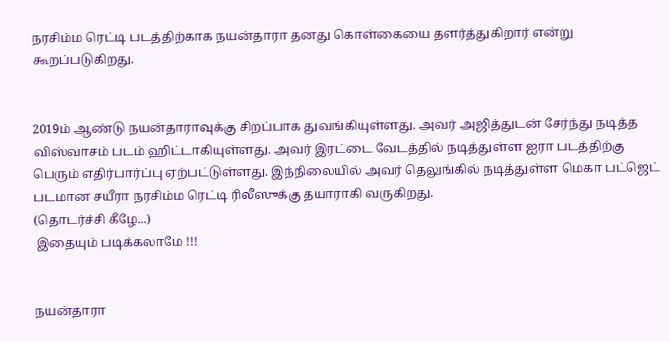நரசிம்ம ரெட்டி படத்திற்காக நயன்தாரா தனது கொள்கையை தளர்த்துகிறார் என்று கூறப்படுகிறது.


2019ம் ஆண்டு நயன்தாராவுக்கு சிறப்பாக துவங்கியுள்ளது. அவர் அஜித்துடன் சேர்ந்து நடித்த விஸ்வாசம் படம் ஹிட்டாகியுள்ளது. அவர் இரட்டை வேடத்தில் நடித்துள்ள ஐரா படத்திற்கு பெரும் எதிர்பார்ப்பு ஏற்பட்டுள்ளது. இந்நிலையில் அவர் தெலுங்கில் நடித்துள்ள மெகா பட்ஜெட் படமான சயீரா நரசிம்ம ரெட்டி ரிலீஸுக்கு தயாராகி வருகிறது.
(தொடர்ச்சி கீழே...)
 இதையும் படிக்கலாமே !!!


நயன்தாரா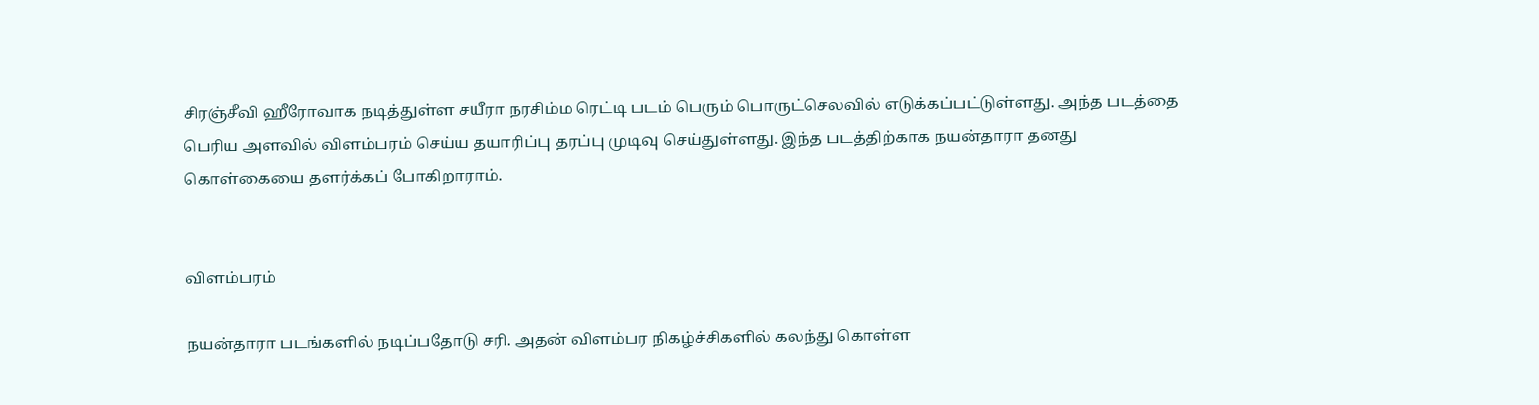சிரஞ்சீவி ஹீரோவாக நடித்துள்ள சயீரா நரசிம்ம ரெட்டி படம் பெரும் பொருட்செலவில் எடுக்கப்பட்டுள்ளது. அந்த படத்தை பெரிய அளவில் விளம்பரம் செய்ய தயாரிப்பு தரப்பு முடிவு செய்துள்ளது. இந்த படத்திற்காக நயன்தாரா தனது கொள்கையை தளர்க்கப் போகிறாராம்.


விளம்பரம்

நயன்தாரா படங்களில் நடிப்பதோடு சரி. அதன் விளம்பர நிகழ்ச்சிகளில் கலந்து கொள்ள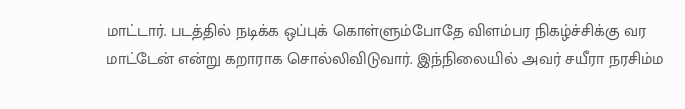மாட்டார். படத்தில் நடிக்க ஒப்புக் கொள்ளும்போதே விளம்பர நிகழ்ச்சிக்கு வர மாட்டேன் என்று கறாராக சொல்லிவிடுவார். இந்நிலையில் அவர் சயீரா நரசிம்ம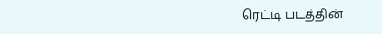ரெட்டி படத்தின்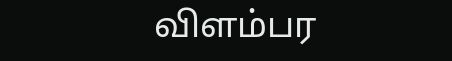விளம்பர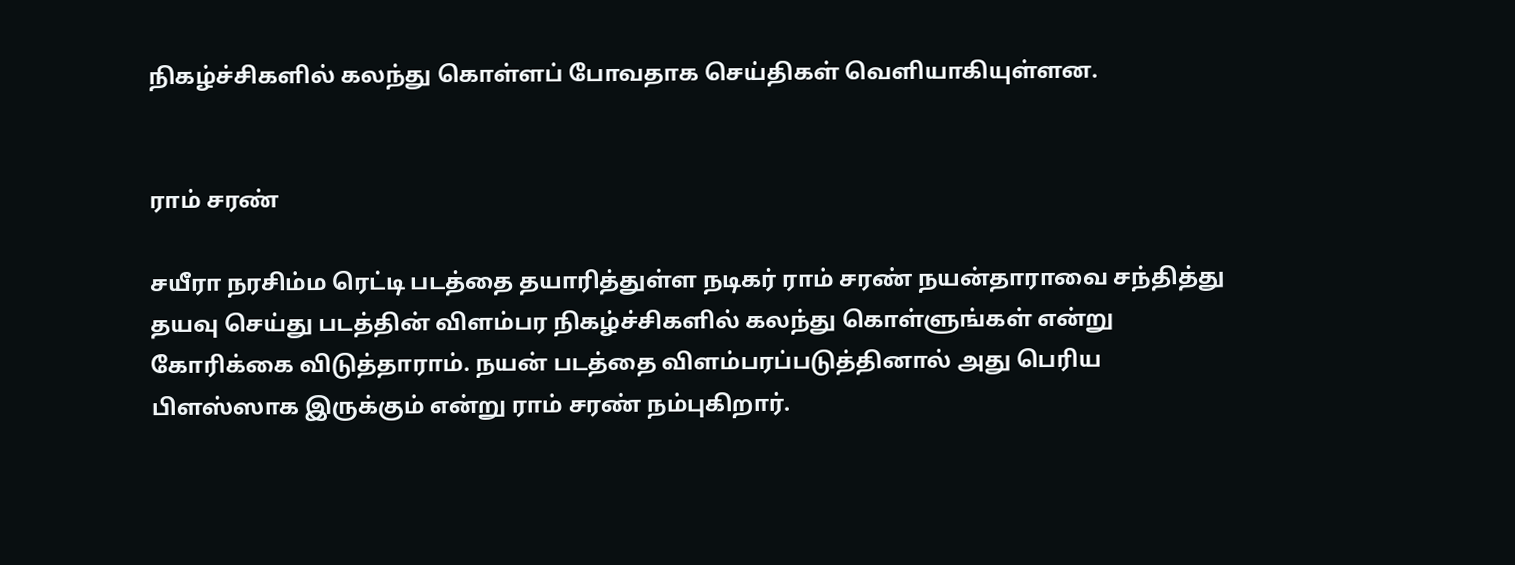நிகழ்ச்சிகளில் கலந்து கொள்ளப் போவதாக செய்திகள் வெளியாகியுள்ளன.


ராம் சரண்

சயீரா நரசிம்ம ரெட்டி படத்தை தயாரித்துள்ள நடிகர் ராம் சரண் நயன்தாராவை சந்தித்து தயவு செய்து படத்தின் விளம்பர நிகழ்ச்சிகளில் கலந்து கொள்ளுங்கள் என்று கோரிக்கை விடுத்தாராம். நயன் படத்தை விளம்பரப்படுத்தினால் அது பெரிய பிளஸ்ஸாக இருக்கும் என்று ராம் சரண் நம்புகிறார்.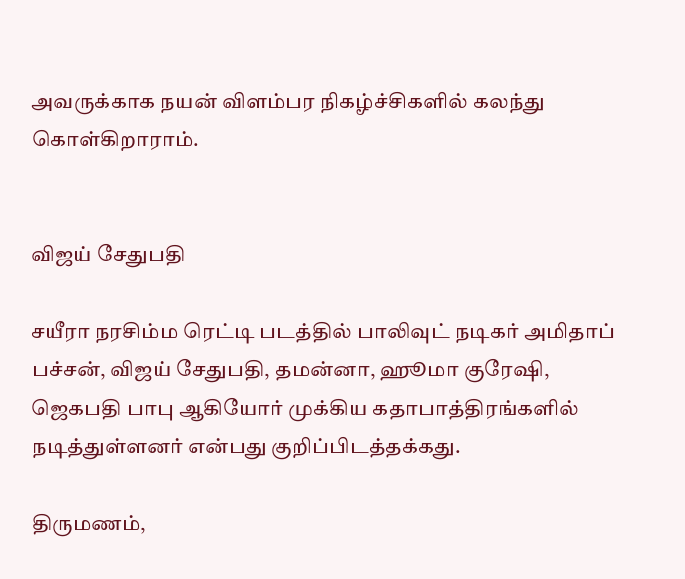அவருக்காக நயன் விளம்பர நிகழ்ச்சிகளில் கலந்து கொள்கிறாராம்.


விஜய் சேதுபதி

சயீரா நரசிம்ம ரெட்டி படத்தில் பாலிவுட் நடிகர் அமிதாப் பச்சன், விஜய் சேதுபதி, தமன்னா, ஹூமா குரேஷி, ஜெகபதி பாபு ஆகியோர் முக்கிய கதாபாத்திரங்களில் நடித்துள்ளனர் என்பது குறிப்பிடத்தக்கது.

திருமணம்,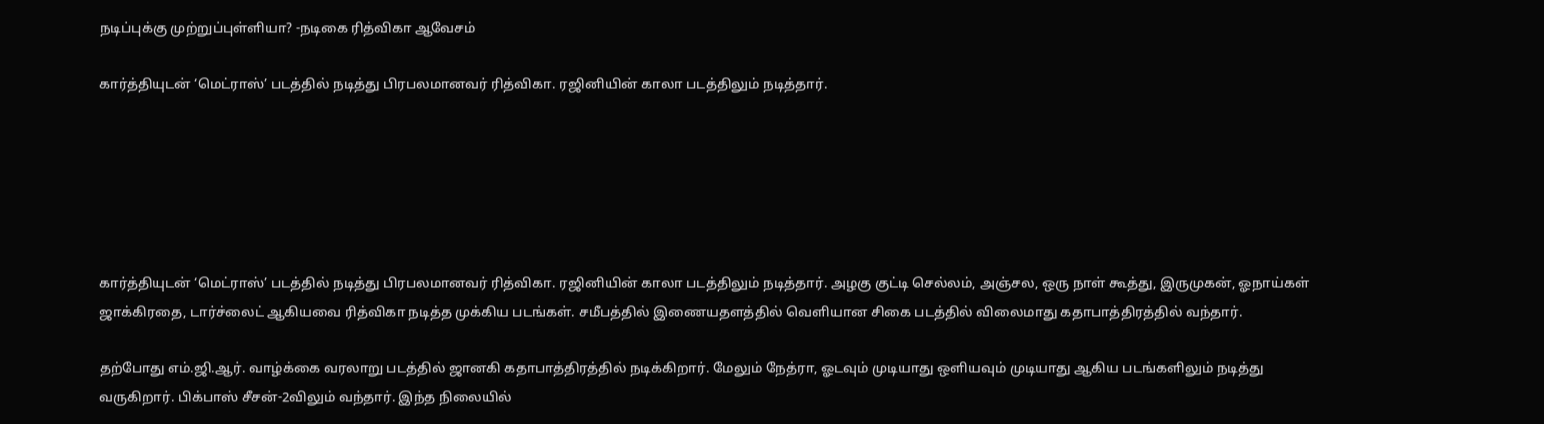நடிப்புக்கு முற்றுப்புள்ளியா? -நடிகை ரித்விகா ஆவேசம்

கார்த்தியுடன் ‘மெட்ராஸ்’ படத்தில் நடித்து பிரபலமானவர் ரித்விகா. ரஜினியின் காலா படத்திலும் நடித்தார்.






கார்த்தியுடன் ‘மெட்ராஸ்’ படத்தில் நடித்து பிரபலமானவர் ரித்விகா. ரஜினியின் காலா படத்திலும் நடித்தார். அழகு குட்டி செல்லம், அஞ்சல, ஒரு நாள் கூத்து, இருமுகன், ஓநாய்கள் ஜாக்கிரதை, டார்ச்லைட் ஆகியவை ரித்விகா நடித்த முக்கிய படங்கள். சமீபத்தில் இணையதளத்தில் வெளியான சிகை படத்தில் விலைமாது கதாபாத்திரத்தில் வந்தார்.

தற்போது எம்.ஜி.ஆர். வாழ்க்கை வரலாறு படத்தில் ஜானகி கதாபாத்திரத்தில் நடிக்கிறார். மேலும் நேத்ரா, ஓடவும் முடியாது ஒளியவும் முடியாது ஆகிய படங்களிலும் நடித்து வருகிறார். பிக்பாஸ் சீசன்-2விலும் வந்தார். இந்த நிலையில்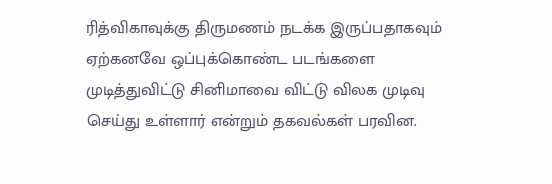ரித்விகாவுக்கு திருமணம் நடக்க இருப்பதாகவும் ஏற்கனவே ஒப்புக்கொண்ட படங்களை முடித்துவிட்டு சினிமாவை விட்டு விலக முடிவு செய்து உள்ளார் என்றும் தகவல்கள் பரவின.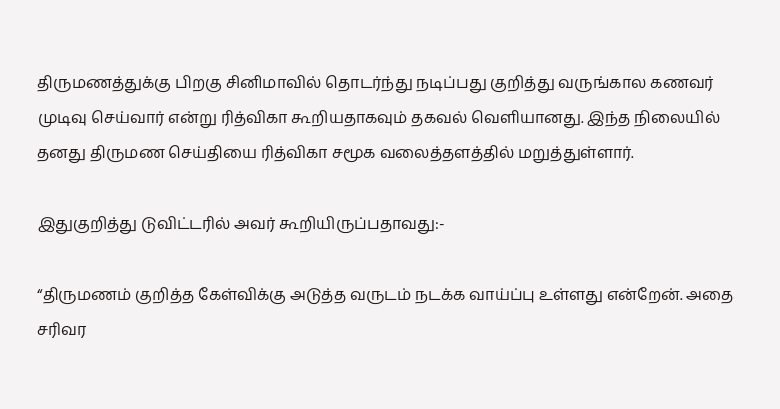திருமணத்துக்கு பிறகு சினிமாவில் தொடர்ந்து நடிப்பது குறித்து வருங்கால கணவர் முடிவு செய்வார் என்று ரித்விகா கூறியதாகவும் தகவல் வெளியானது. இந்த நிலையில் தனது திருமண செய்தியை ரித்விகா சமூக வலைத்தளத்தில் மறுத்துள்ளார்.

இதுகுறித்து டுவிட்டரில் அவர் கூறியிருப்பதாவது:-

“திருமணம் குறித்த கேள்விக்கு அடுத்த வருடம் நடக்க வாய்ப்பு உள்ளது என்றேன். அதை சரிவர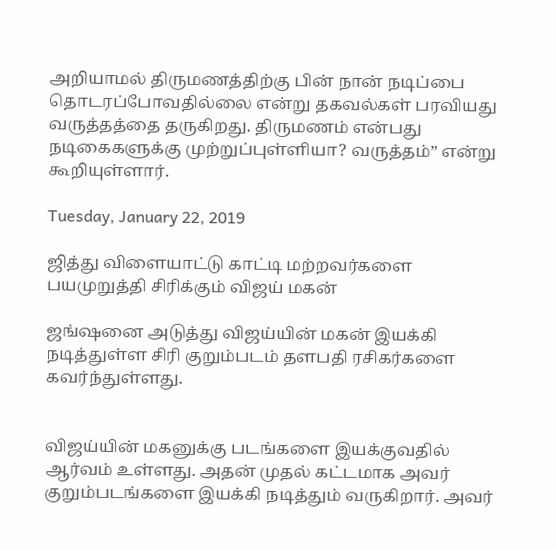அறியாமல் திருமணத்திற்கு பின் நான் நடிப்பை தொடரப்போவதில்லை என்று தகவல்கள் பரவியது வருத்தத்தை தருகிறது. திருமணம் என்பது நடிகைகளுக்கு முற்றுப்புள்ளியா? வருத்தம்” என்று கூறியுள்ளார்.

Tuesday, January 22, 2019

ஜித்து விளையாட்டு காட்டி மற்றவர்களை பயமுறுத்தி சிரிக்கும் விஜய் மகன்

ஜங்ஷனை அடுத்து விஜய்யின் மகன் இயக்கி நடித்துள்ள சிரி குறும்படம் தளபதி ரசிகர்களை கவர்ந்துள்ளது.


விஜய்யின் மகனுக்கு படங்களை இயக்குவதில் ஆர்வம் உள்ளது. அதன் முதல் கட்டமாக அவர் குறும்படங்களை இயக்கி நடித்தும் வருகிறார். அவர்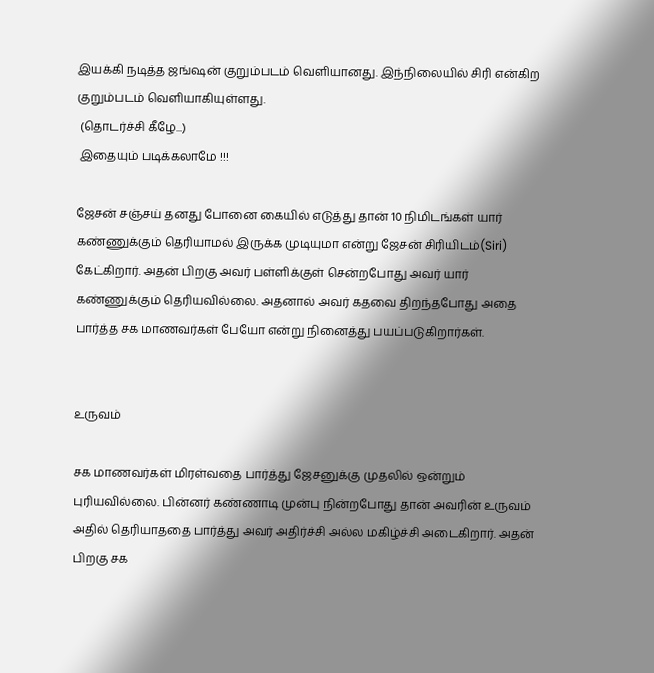இயக்கி நடித்த ஜங்ஷன் குறும்படம் வெளியானது. இந்நிலையில் சிரி என்கிற குறும்படம் வெளியாகியுள்ளது.
 (தொடர்ச்சி கீழே...)
 இதையும் படிக்கலாமே !!!

ஜேசன் சஞ்சய் தனது போனை கையில் எடுத்து தான் 10 நிமிடங்கள் யார் கண்ணுக்கும் தெரியாமல் இருக்க முடியுமா என்று ஜேசன் சிரியிடம்(Siri) கேட்கிறார். அதன் பிறகு அவர் பள்ளிக்குள் சென்றபோது அவர் யார் கண்ணுக்கும் தெரியவில்லை. அதனால் அவர் கதவை திறந்தபோது அதை பார்த்த சக மாணவர்கள் பேயோ என்று நினைத்து பயப்படுகிறார்கள்.


உருவம்

சக மாணவர்கள் மிரள்வதை பார்த்து ஜேசனுக்கு முதலில் ஒன்றும் புரியவில்லை. பின்னர் கண்ணாடி முன்பு நின்றபோது தான் அவரின் உருவம் அதில் தெரியாததை பார்த்து அவர் அதிர்ச்சி அல்ல மகிழ்ச்சி அடைகிறார். அதன் பிறகு சக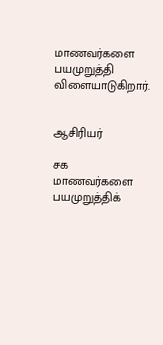மாணவர்களை பயமுறுத்தி விளையாடுகிறார்.


ஆசிரியர்

சக மாணவர்களை பயமுறுத்திக்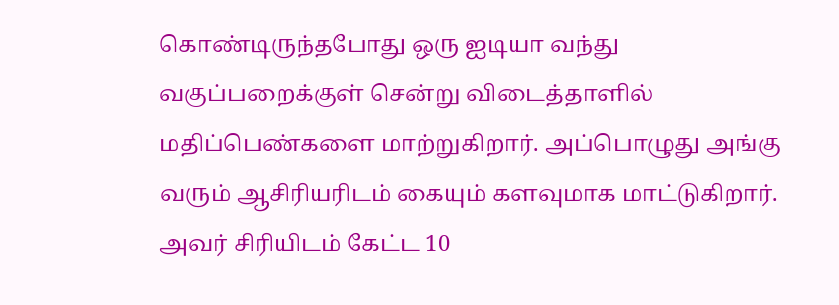கொண்டிருந்தபோது ஒரு ஐடியா வந்து வகுப்பறைக்குள் சென்று விடைத்தாளில் மதிப்பெண்களை மாற்றுகிறார். அப்பொழுது அங்கு வரும் ஆசிரியரிடம் கையும் களவுமாக மாட்டுகிறார். அவர் சிரியிடம் கேட்ட 10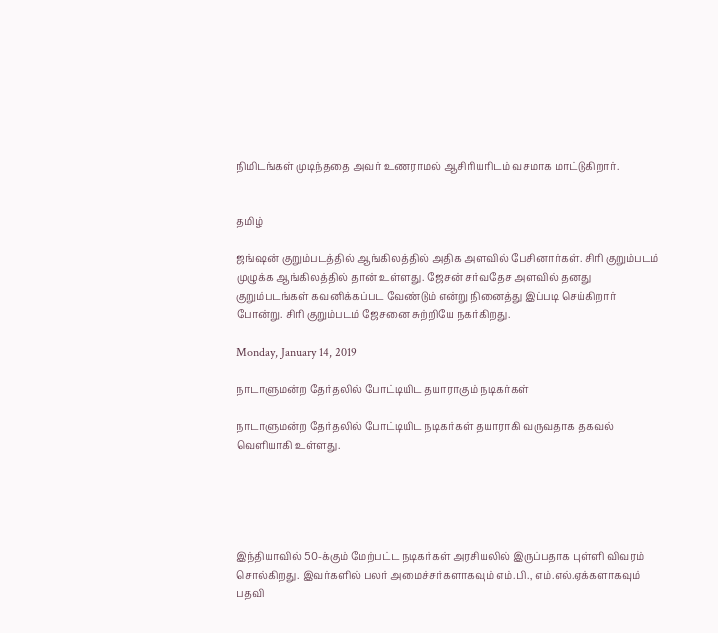நிமிடங்கள் முடிந்ததை அவர் உணராமல் ஆசிரியரிடம் வசமாக மாட்டுகிறார்.


தமிழ்

ஜங்ஷன் குறும்படத்தில் ஆங்கிலத்தில் அதிக அளவில் பேசினார்கள். சிரி குறும்படம் முழுக்க ஆங்கிலத்தில் தான் உள்ளது. ஜேசன் சர்வதேச அளவில் தனது குறும்படங்கள் கவனிக்கப்பட வேண்டும் என்று நினைத்து இப்படி செய்கிறார் போன்று. சிரி குறும்படம் ஜேசனை சுற்றியே நகர்கிறது.

Monday, January 14, 2019

நாடாளுமன்ற தேர்தலில் போட்டியிட தயாராகும் நடிகர்கள்

நாடாளுமன்ற தேர்தலில் போட்டியிட நடிகர்கள் தயாராகி வருவதாக தகவல் வெளியாகி உள்ளது.





இந்தியாவில் 50-க்கும் மேற்பட்ட நடிகர்கள் அரசியலில் இருப்பதாக புள்ளி விவரம் சொல்கிறது. இவர்களில் பலர் அமைச்சர்களாகவும் எம்.பி., எம்.எல்.ஏக்களாகவும் பதவி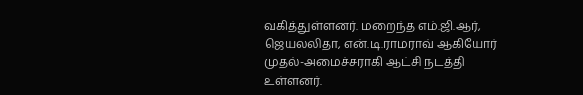வகித்துள்ளனர். மறைந்த எம்.ஜி.ஆர், ஜெயலலிதா, என்.டி.ராமராவ் ஆகியோர் முதல்-அமைச்சராகி ஆட்சி நடத்தி உள்ளனர்.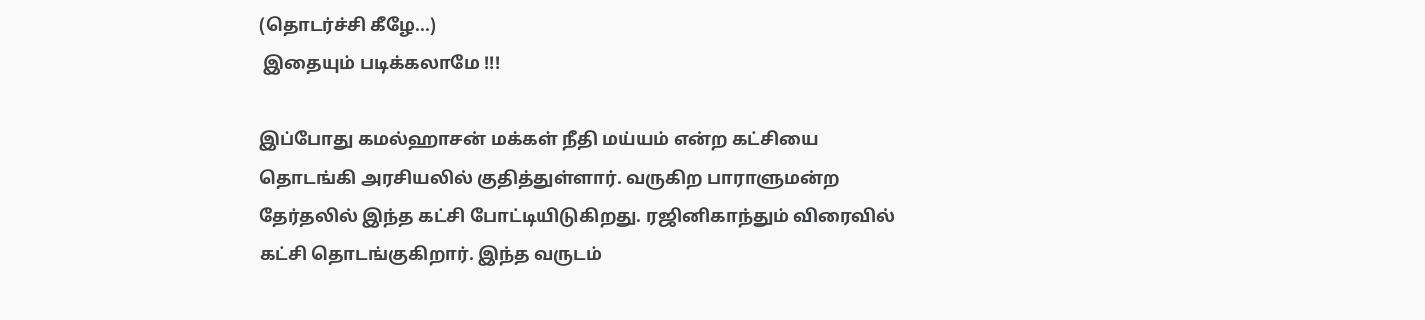(தொடர்ச்சி கீழே...)
 இதையும் படிக்கலாமே !!!

இப்போது கமல்ஹாசன் மக்கள் நீதி மய்யம் என்ற கட்சியை தொடங்கி அரசியலில் குதித்துள்ளார். வருகிற பாராளுமன்ற தேர்தலில் இந்த கட்சி போட்டியிடுகிறது. ரஜினிகாந்தும் விரைவில் கட்சி தொடங்குகிறார். இந்த வருடம்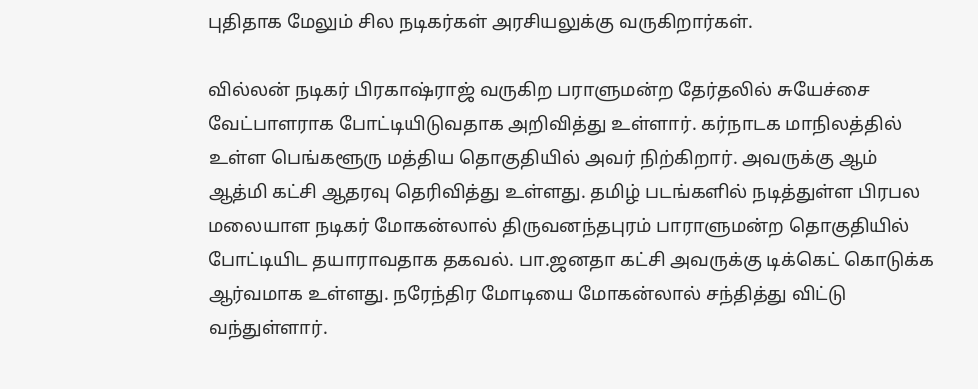புதிதாக மேலும் சில நடிகர்கள் அரசியலுக்கு வருகிறார்கள்.

வில்லன் நடிகர் பிரகாஷ்ராஜ் வருகிற பராளுமன்ற தேர்தலில் சுயேச்சை வேட்பாளராக போட்டியிடுவதாக அறிவித்து உள்ளார். கர்நாடக மாநிலத்தில் உள்ள பெங்களூரு மத்திய தொகுதியில் அவர் நிற்கிறார். அவருக்கு ஆம் ஆத்மி கட்சி ஆதரவு தெரிவித்து உள்ளது. தமிழ் படங்களில் நடித்துள்ள பிரபல மலையாள நடிகர் மோகன்லால் திருவனந்தபுரம் பாராளுமன்ற தொகுதியில் போட்டியிட தயாராவதாக தகவல். பா.ஜனதா கட்சி அவருக்கு டிக்கெட் கொடுக்க ஆர்வமாக உள்ளது. நரேந்திர மோடியை மோகன்லால் சந்தித்து விட்டு வந்துள்ளார்.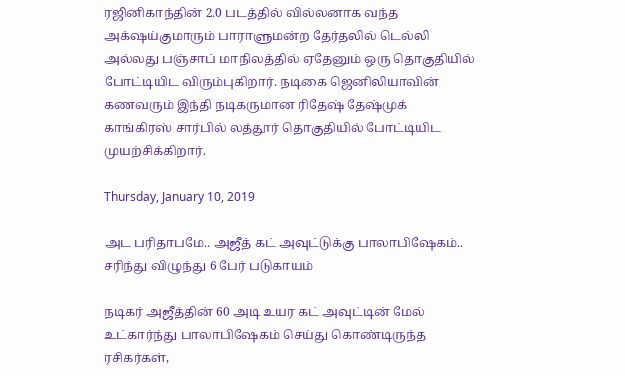ரஜினிகாந்தின் 2.0 படத்தில் வில்லனாக வந்த அக்‌ஷய்குமாரும் பாராளுமன்ற தேர்தலில் டெல்லி அல்லது பஞ்சாப் மாநிலத்தில் ஏதேனும் ஒரு தொகுதியில் போட்டியிட விரும்புகிறார். நடிகை ஜெனிலியாவின் கணவரும் இந்தி நடிகருமான ரிதேஷ் தேஷ்முக் காங்கிரஸ் சார்பில் லத்தூர் தொகுதியில் போட்டியிட முயற்சிக்கிறார்.

Thursday, January 10, 2019

அட பரிதாபமே.. அஜீத் கட் அவுட்டுக்கு பாலாபிஷேகம்.. சரிந்து விழுந்து 6 பேர் படுகாயம்

நடிகர் அஜீத்தின் 60 அடி உயர கட் அவுட்டின் மேல் உட்கார்ந்து பாலாபிஷேகம் செய்து கொண்டிருந்த ரசிகர்கள்,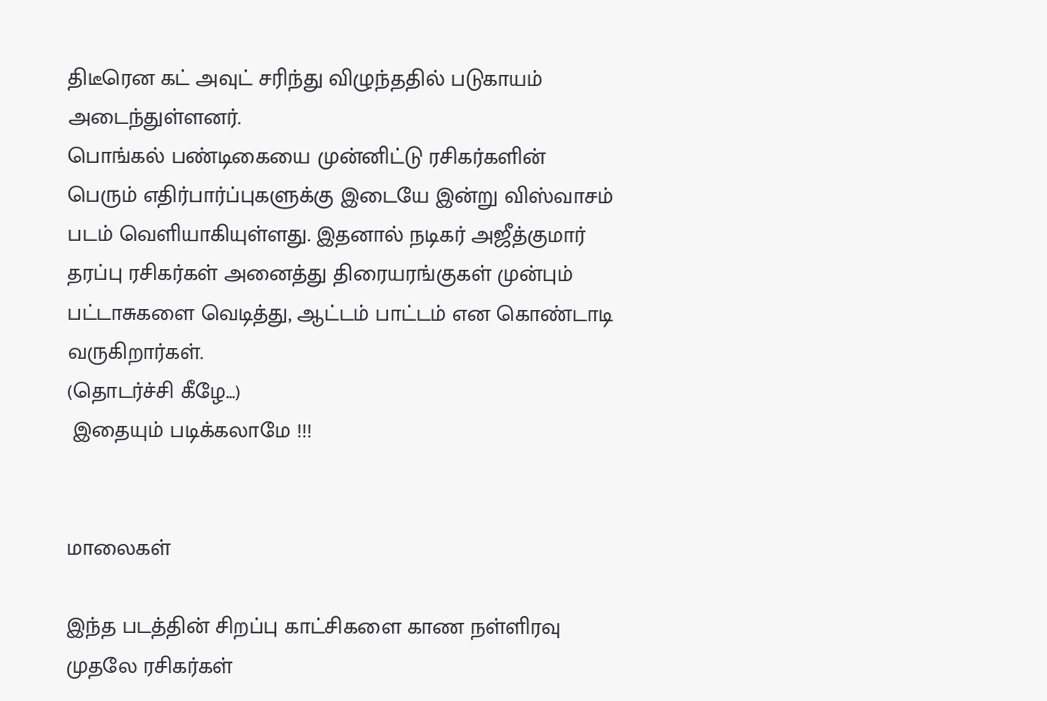திடீரென கட் அவுட் சரிந்து விழுந்ததில் படுகாயம் அடைந்துள்ளனர்.
பொங்கல் பண்டிகையை முன்னிட்டு ரசிகர்களின் பெரும் எதிர்பார்ப்புகளுக்கு இடையே இன்று விஸ்வாசம் படம் வெளியாகியுள்ளது. இதனால் நடிகர் அஜீத்குமார் தரப்பு ரசிகர்கள் அனைத்து திரையரங்குகள் முன்பும் பட்டாசுகளை வெடித்து, ஆட்டம் பாட்டம் என கொண்டாடி வருகிறார்கள்.
(தொடர்ச்சி கீழே...)
 இதையும் படிக்கலாமே !!!


மாலைகள்

இந்த படத்தின் சிறப்பு காட்சிகளை காண நள்ளிரவு முதலே ரசிகர்கள்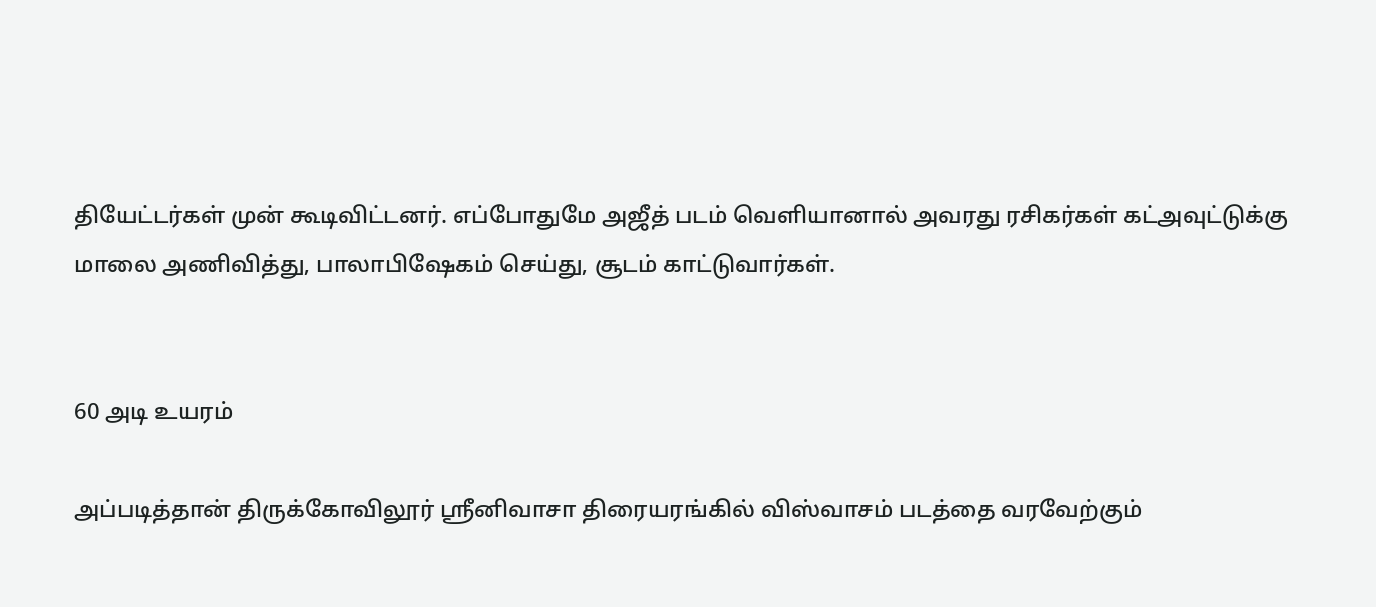தியேட்டர்கள் முன் கூடிவிட்டனர். எப்போதுமே அஜீத் படம் வெளியானால் அவரது ரசிகர்கள் கட்அவுட்டுக்கு மாலை அணிவித்து, பாலாபிஷேகம் செய்து, சூடம் காட்டுவார்கள்.


60 அடி உயரம்

அப்படித்தான் திருக்கோவிலூர் ஸ்ரீனிவாசா திரையரங்கில் விஸ்வாசம் படத்தை வரவேற்கும்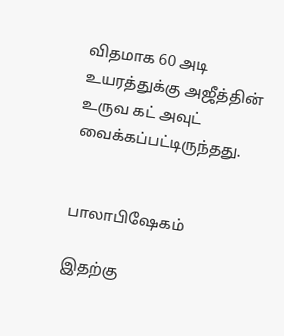விதமாக 60 அடி உயரத்துக்கு அஜீத்தின் உருவ கட் அவுட் வைக்கப்பட்டிருந்தது.


பாலாபிஷேகம்

இதற்கு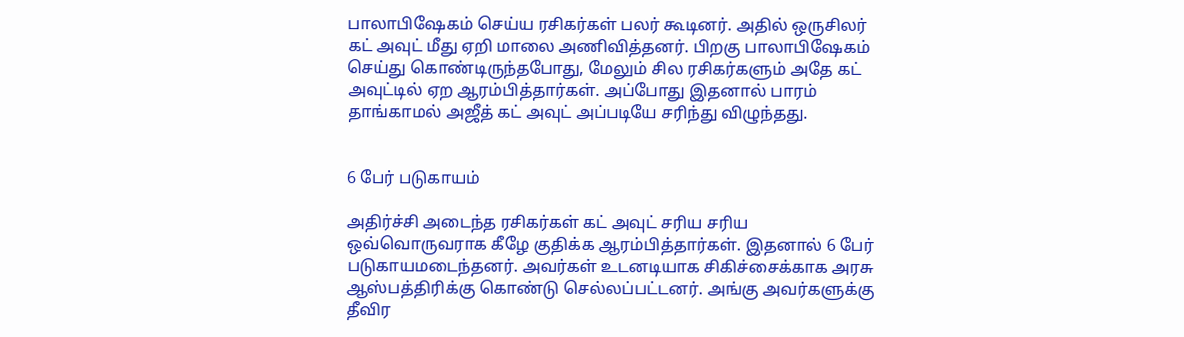பாலாபிஷேகம் செய்ய ரசிகர்கள் பலர் கூடினர். அதில் ஒருசிலர் கட் அவுட் மீது ஏறி மாலை அணிவித்தனர். பிறகு பாலாபிஷேகம் செய்து கொண்டிருந்தபோது, மேலும் சில ரசிகர்களும் அதே கட் அவுட்டில் ஏற ஆரம்பித்தார்கள். அப்போது இதனால் பாரம் தாங்காமல் அஜீத் கட் அவுட் அப்படியே சரிந்து விழுந்தது.


6 பேர் படுகாயம்

அதிர்ச்சி அடைந்த ரசிகர்கள் கட் அவுட் சரிய சரிய ஒவ்வொருவராக கீழே குதிக்க ஆரம்பித்தார்கள். இதனால் 6 பேர் படுகாயமடைந்தனர். அவர்கள் உடனடியாக சிகிச்சைக்காக அரசு ஆஸ்பத்திரிக்கு கொண்டு செல்லப்பட்டனர். அங்கு அவர்களுக்கு தீவிர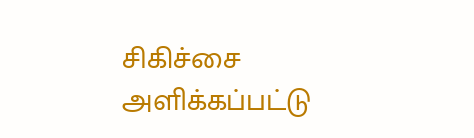சிகிச்சை அளிக்கப்பட்டு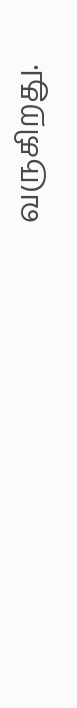வருகிறது.